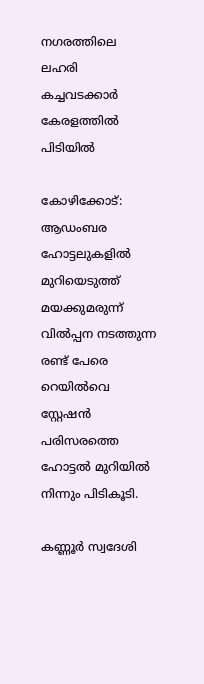നഗരത്തിലെ ലഹരി കച്ചവടക്കാർ കേരളത്തിൽ പിടിയിൽ

കോഴിക്കോട്: ആഡംബര ഹോട്ടലുകളില്‍ മുറിയെടുത്ത് മയക്കുമരുന്ന് വില്‍പ്പന നടത്തുന്ന രണ്ട് പേരെ റെയില്‍വെ സ്റ്റേഷൻ പരിസരത്തെ ഹോട്ടല്‍ മുറിയില്‍ നിന്നും പിടികൂടി.

കണ്ണൂർ സ്വദേശി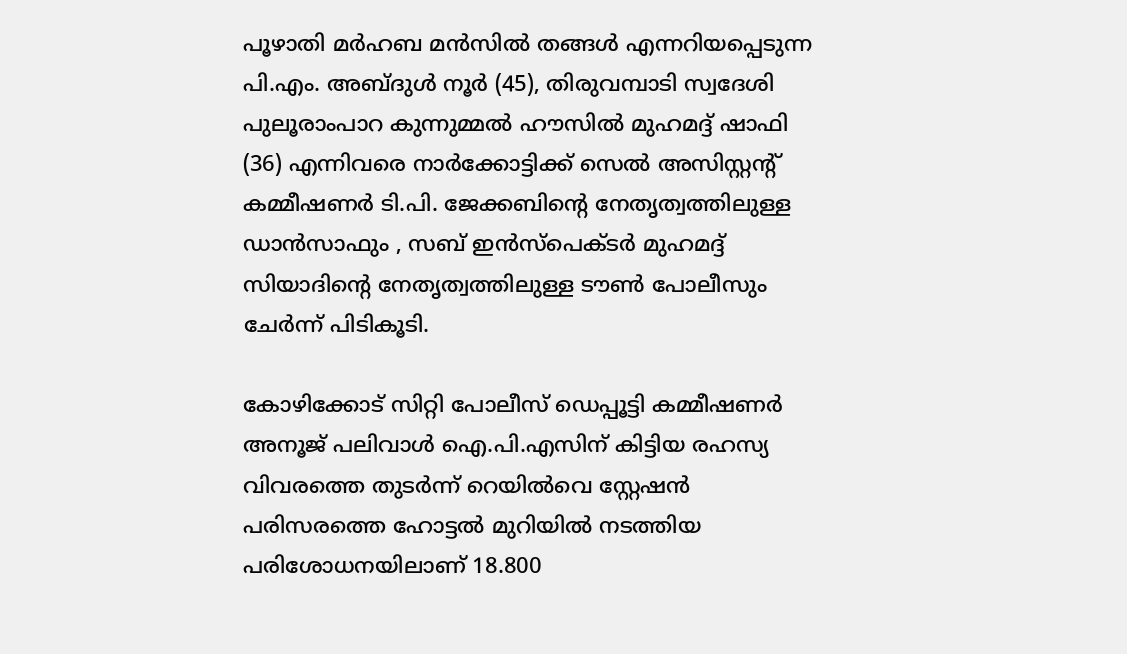പൂഴാതി മർഹബ മൻസില്‍ തങ്ങള്‍ എന്നറിയപ്പെടുന്ന പി.എം. അബ്ദുള്‍ നൂർ (45), തിരുവമ്പാടി സ്വദേശി പുലൂരാംപാറ കുന്നുമ്മല്‍ ഹൗസില്‍ മുഹമദ്ദ് ഷാഫി (36) എന്നിവരെ നാർക്കോട്ടിക്ക് സെല്‍ അസിസ്റ്റന്റ് കമ്മീഷണർ ടി.പി. ജേക്കബിന്റെ നേതൃത്വത്തിലുള്ള ഡാൻസാഫും , സബ് ഇൻസ്പെക്ടർ മുഹമദ്ദ് സിയാദിൻ്റെ നേതൃത്വത്തിലുള്ള ടൗണ്‍ പോലീസും ചേർന്ന് പിടികൂടി.

കോഴിക്കോട് സിറ്റി പോലീസ് ഡെപ്പൂട്ടി കമ്മീഷണർ അനൂജ് പലിവാള്‍ ഐ.പി.എസിന് കിട്ടിയ രഹസ്യ വിവരത്തെ തുടർന്ന് റെയില്‍വെ സ്റ്റേഷൻ പരിസരത്തെ ഹോട്ടല്‍ മുറിയില്‍ നടത്തിയ പരിശോധനയിലാണ് 18.800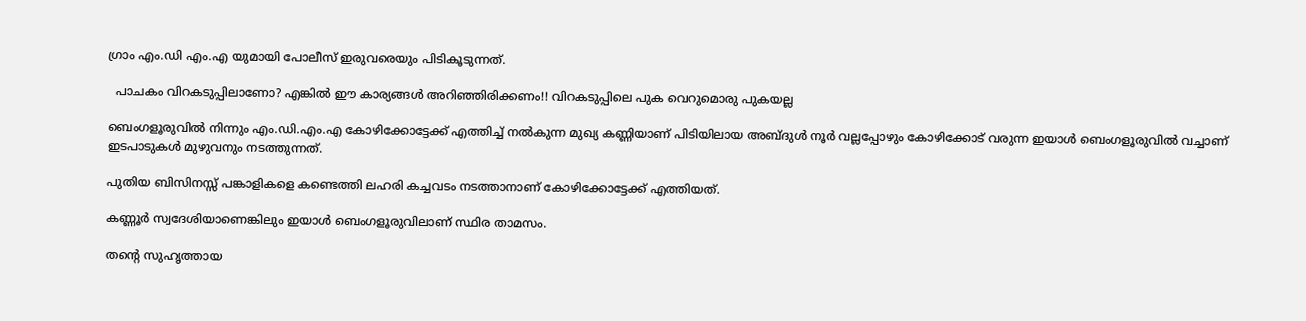ഗ്രാം എം.ഡി എം.എ യുമായി പോലീസ് ഇരുവരെയും പിടികൂടുന്നത്.

  പാചകം വിറകടുപ്പിലാണോ? എങ്കിൽ ഈ കാര്യങ്ങൾ അറിഞ്ഞിരിക്കണം!! വിറകടുപ്പിലെ പുക വെറുമൊരു പുകയല്ല

ബെംഗളൂരുവിൽ നിന്നും എം.ഡി.എം.എ കോഴിക്കോട്ടേക്ക് എത്തിച്ച്‌ നല്‍കുന്ന മുഖ്യ കണ്ണിയാണ് പിടിയിലായ അബ്ദുള്‍ നൂർ വല്ലപ്പോഴും കോഴിക്കോട് വരുന്ന ഇയാള്‍ ബെംഗളൂരുവിൽ വച്ചാണ് ഇടപാടുകള്‍ മുഴുവനും നടത്തുന്നത്.

പുതിയ ബിസിനസ്സ് പങ്കാളികളെ കണ്ടെത്തി ലഹരി കച്ചവടം നടത്താനാണ് കോഴിക്കോട്ടേക്ക് എത്തിയത്.

കണ്ണൂർ സ്വദേശിയാണെങ്കിലും ഇയാള്‍ ബെംഗളൂരുവിലാണ് സ്ഥിര താമസം.

തന്റെ സുഹൃത്തായ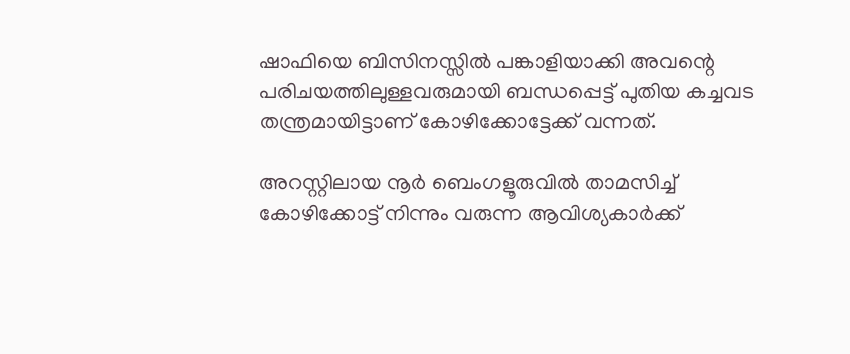ഷാഫിയെ ബിസിനസ്സില്‍ പങ്കാളിയാക്കി അവന്റെ പരിചയത്തിലുള്ളവരുമായി ബന്ധപ്പെട്ട് പുതിയ കച്ചവട തന്ത്രമായിട്ടാണ് കോഴിക്കോട്ടേക്ക് വന്നത്.

അറസ്റ്റിലായ നൂർ ബെംഗളൂരുവിൽ താമസിച്ച്‌ കോഴിക്കോട്ട് നിന്നും വരുന്ന ആവിശ്യകാർക്ക്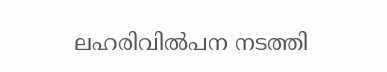ലഹരിവില്‍പന നടത്തി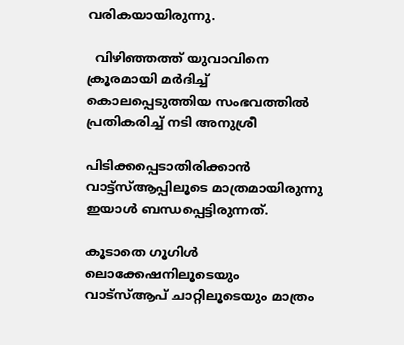വരികയായിരുന്നു.

  വിഴിഞ്ഞത്ത് യുവാവിനെ ക്രൂരമായി മർദിച്ച് കൊലപ്പെടുത്തിയ സംഭവത്തിൽ പ്രതികരിച്ച് നടി അനുശ്രീ

പിടിക്കപ്പെടാതിരിക്കാൻ വാട്ട്സ്‌ആപ്പിലൂടെ മാത്രമായിരുന്നു ഇയാള്‍ ബന്ധപ്പെട്ടിരുന്നത്.

കൂടാതെ ഗൂഗിള്‍ ലൊക്കേഷനിലൂടെയും വാട്സ്‌ആപ് ചാറ്റിലൂടെയും മാത്രം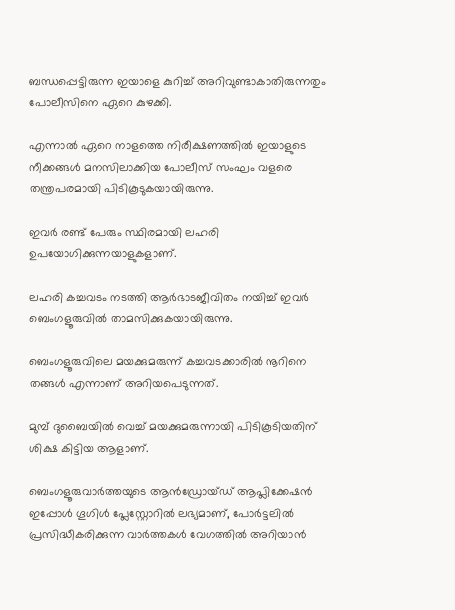ബന്ധപ്പെട്ടിരുന്ന ഇയാളെ കുറിച്ച്‌ അറിവുണ്ടാകാതിരുന്നതും പോലീസിനെ ഏറെ കുഴക്കി.

എന്നാല്‍ ഏറെ നാളത്തെ നിരീക്ഷണത്തില്‍ ഇയാളുടെ നീക്കങ്ങള്‍ മനസിലാക്കിയ പോലീസ് സംഘം വളരെ തന്ത്രപരമായി പിടികൂടുകയായിരുന്നു.

ഇവർ രണ്ട് പേരും സ്ഥിരമായി ലഹരി ഉപയോഗിക്കുന്നയാളുകളാണ്.

ലഹരി കച്ചവടം നടത്തി ആർഭാടജീവിതം നയിച്ച്‌ ഇവർ ബെംഗളൂരുവിൽ താമസിക്കുകയായിരുന്നു.

ബെംഗളൂരുവിലെ മയക്കുമരുന്ന് കച്ചവടക്കാരില്‍ നൂറിനെ തങ്ങള്‍ എന്നാണ് അറിയപെടുന്നത്.

മുമ്പ് ദുബൈയില്‍ വെച്ച്‌ മയക്കുമരുന്നായി പിടികൂടിയതിന് ശിക്ഷ കിട്ടിയ ആളാണ്.

ബെംഗളൂരുവാർത്തയുടെ ആൻഡ്രോയ്ഡ് ആപ്ലിക്കേഷൻ ഇപ്പോൾ ഗൂഗിൾ പ്ലേസ്റ്റോറിൽ ലഭ്യമാണ്, പോർട്ടലിൽ പ്രസിദ്ധീകരിക്കുന്ന വാർത്തകൾ വേഗത്തിൽ അറിയാൻ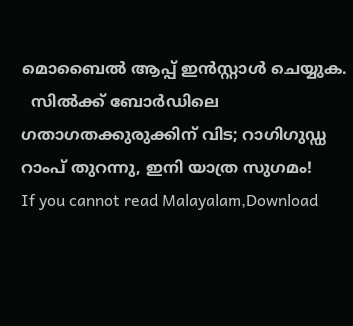മൊബൈൽ ആപ്പ് ഇൻസ്റ്റാൾ ചെയ്യുക.
  സിൽക്ക് ബോർഡിലെ ഗതാഗതക്കുരുക്കിന് വിട; റാഗിഗുഡ്ഡ റാംപ് തുറന്നു, ഇനി യാത്ര സുഗമം!
If you cannot read Malayalam,Download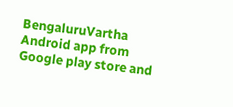BengaluruVartha Android app from Google play store and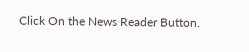Click On the News Reader Button.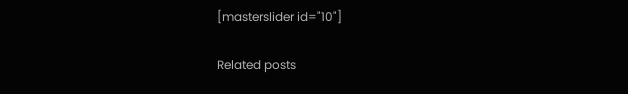[masterslider id="10"]

Related posts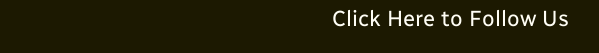Click Here to Follow Us